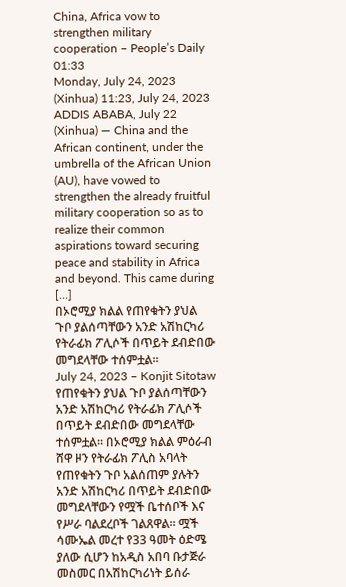China, Africa vow to strengthen military cooperation – People’s Daily 01:33
Monday, July 24, 2023 (Xinhua) 11:23, July 24, 2023 ADDIS ABABA, July 22 (Xinhua) — China and the African continent, under the umbrella of the African Union (AU), have vowed to strengthen the already fruitful military cooperation so as to realize their common aspirations toward securing peace and stability in Africa and beyond. This came during […]
በኦሮሚያ ክልል የጠየቁትን ያህል ጉቦ ያልሰጣቸውን አንድ አሽከርካሪ የትራፊክ ፖሊሶች በጥይት ደብድበው መግደላቸው ተሰምቷል።
July 24, 2023 – Konjit Sitotaw የጠየቁትን ያህል ጉቦ ያልሰጣቸውን አንድ አሽከርካሪ የትራፊክ ፖሊሶች በጥይት ደብድበው መግደላቸው ተሰምቷል። በኦሮሚያ ክልል ምዕራብ ሸዋ ዞን የትራፊክ ፖሊስ አባላት የጠየቁትን ጉቦ አልሰጠም ያሉትን አንድ አሽከርካሪ በጥይት ደብድበው መግደላቸውን የሟች ቤተሰቦች እና የሥራ ባልደረቦች ገልጸዋል። ሟች ሳሙኤል መረተ የ33 ዓመት ዕድሜ ያለው ሲሆን ከአዲስ አበባ ቡታጅራ መስመር በአሽከርካሪነት ይሰራ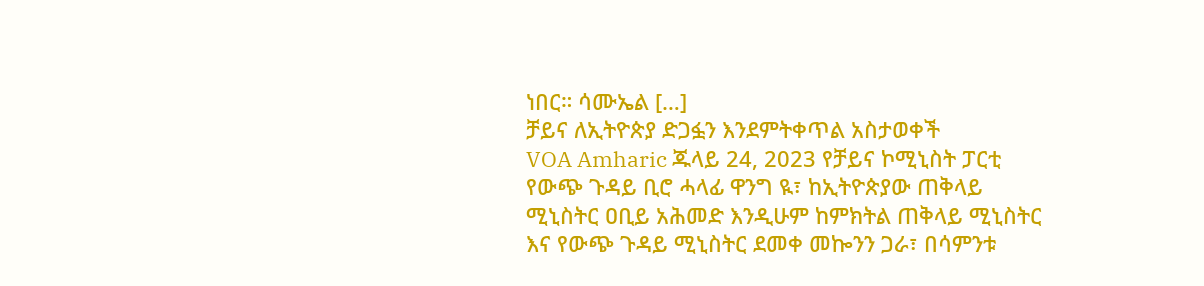ነበር። ሳሙኤል […]
ቻይና ለኢትዮጵያ ድጋፏን እንደምትቀጥል አስታወቀች
VOA Amharic ጁላይ 24, 2023 የቻይና ኮሚኒስት ፓርቲ የውጭ ጉዳይ ቢሮ ሓላፊ ዋንግ ዪ፣ ከኢትዮጵያው ጠቅላይ ሚኒስትር ዐቢይ አሕመድ እንዲሁም ከምክትል ጠቅላይ ሚኒስትር እና የውጭ ጉዳይ ሚኒስትር ደመቀ መኰንን ጋራ፣ በሳምንቱ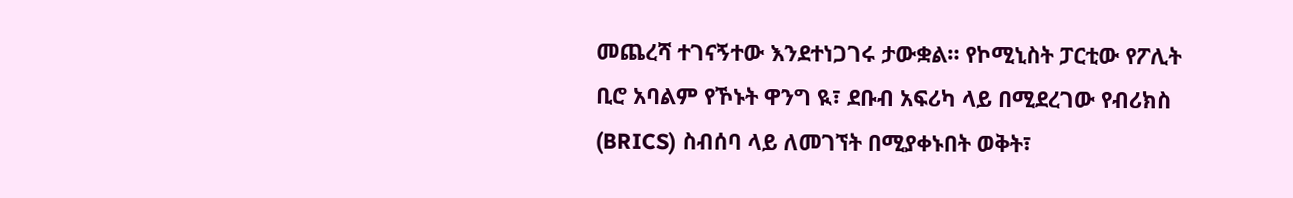መጨረሻ ተገናኝተው እንደተነጋገሩ ታውቋል። የኮሚኒስት ፓርቲው የፖሊት ቢሮ አባልም የኾኑት ዋንግ ዪ፣ ደቡብ አፍሪካ ላይ በሚደረገው የብሪክስ (BRICS) ስብሰባ ላይ ለመገኘት በሚያቀኑበት ወቅት፣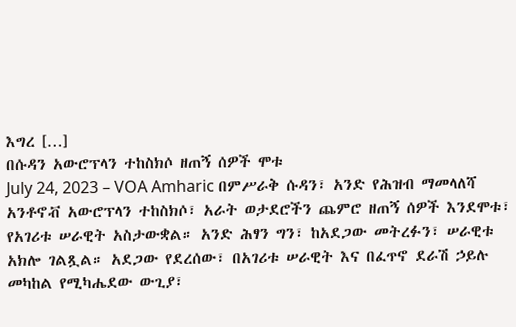እግረ […]
በሱዳን አውሮፕላን ተከስክሶ ዘጠኝ ሰዎች ሞቱ
July 24, 2023 – VOA Amharic በምሥራቅ ሱዳን፣ አንድ የሕዝብ ማመላለሻ አንቶኖቭ አውሮፕላን ተከስክሶ፣ አራት ወታደሮችን ጨምሮ ዘጠኝ ሰዎች እንደሞቱ፣ የአገሪቱ ሠራዊት አስታውቋል። አንድ ሕፃን ግን፣ ከአደጋው መትረፉን፣ ሠራዊቱ አክሎ ገልጿል። አደጋው የደረሰው፣ በአገሪቱ ሠራዊት እና በፈጥኖ ደራሽ ኃይሉ መካከል የሚካሔደው ውጊያ፣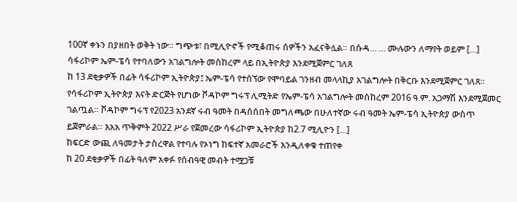100ኛ ቀኑን በያዘበት ወቅት ነው። ግጭቱ፣ በሚሊዮኖች የሚቆጠሩ ሰዎችን አፈናቅሏል። በሱዳ… … ሙሉውን ለማየት ወይም […]
ሳፋሪኮም ኤም-ፔሳ የተባለውን አገልግሎት መስከረም ላይ በኢትዮጵያ እንደሚጀምር ገለጸ
ከ 13 ደቂቃዎች በፊት ሳፋሪኮም ኢትዮጵያ፤ ኤም-ፔሳ የተሰኘው የሞባይል ገንዘብ መላላኪያ አገልግሎት በቅርቡ እንደሚጀምር ገለጸ። የሳፋሪኮም ኢትዮጵያ እናት ድርጅት የሆነው ቮዳኮም ግሩፕ ሊሚትድ የኤም-ፔሳ አገልግሎት መስከረም 2016 ዓ.ም. አጋማሽ እንደሚጀመር ገልጧል። ቮዳኮም ግሩፕ የ2023 አንደኛ ሩብ ዓመት በዳሰሰበት መግለጫው በሁለተኛው ሩብ ዓመት ኤም-ፔሳ ኢትዮጵያ ውስጥ ይጀምራል። እአአ ጥቅምት 2022 ሥራ የጀመረው ሳፋሪኮም ኢትዮጵያ ከ2.7 ሚሊዮን […]
ከፍርድ ውጪ ለዓመታት ታስረዋል የተባሉ የኦነግ ከፍተኛ አመራሮች እንዲለቀቁ ተጠየቀ
ከ 20 ደቂቃዎች በፊት ዓለም አቀፉ የሰብዓዊ መብት ተሟጋቹ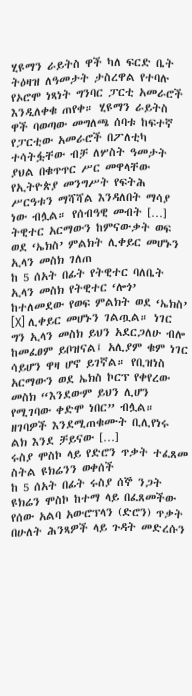ሂዩማን ራይትስ ዋች ካለ ፍርድ ቤት ትዕዛዝ ለዓመታት ታስረዋል የተባሉ የኦሮሞ ነጻነት ግንባር ፓርቲ አመራሮች እንዲለቀቁ ጠየቀ። ሂዩማን ራይትስ ዋች ባወጣው መግለጫ ሰባቱ ከፍተኛ የፓርቲው አመራሮች በፖለቲካ ተሳትፏቸው ብቻ ለሦስት ዓመታት ያህል በቁጥጥር ሥር መዋላቸው የኢትዮጵያ መንግሥት የፍትሕ ሥርዓቱን ማሻሻል እንዳለበት ማሳያ ነው ብሏል። የሰብዓዊ መብት […]
ትዊተር አርማውን ከምናውቃት ወፍ ወደ ‘ኤክስ’ ምልክት ሊቀይር መሆኑን ኢላን መስክ ገለጠ
ከ 5 ሰአት በፊት የትዊተር ባለቤት ኢላን መስክ የትዊተር ‘ሎጎ’ ከተለመደው የወፍ ምልክት ወደ ‘ኤክስ’ [X] ሊቀይር መሆኑን ገልጧል። ነገር ግን ኢላን መስክ ይህን አደርጋለሁ ብሎ ከመፈፀም ይቦዝናል፤ አሊያም ቁም ነገር ሳይሆን ዋዛ ሆኖ ይገኛል። የቢዝነስ አርማውን ወደ ኤክስ ኮርፕ የቀየረው መስክ “እንደውም ይህን ሊሆን የሚገባው ቀድሞ ነበር” ብሏል። ዘገባዎች እንደሚጠቁሙት ቢሊየነሩ ልክ እንደ ቻይናው […]
ሩስያ ሞስኮ ላይ የድሮን ጥቃት ተፈጸመ ስትል ዩክሬንን ወቀሰች
ከ 5 ሰአት በፊት ሩስያ ሰኞ ንጋት ዩክሬን ሞስኮ ከተማ ላይ በፈጸመችው የሰው አልባ አውሮፕላን (ድሮን) ጥቃት በሁለት ሕንጻዎች ላይ ጉዳት መድረሱን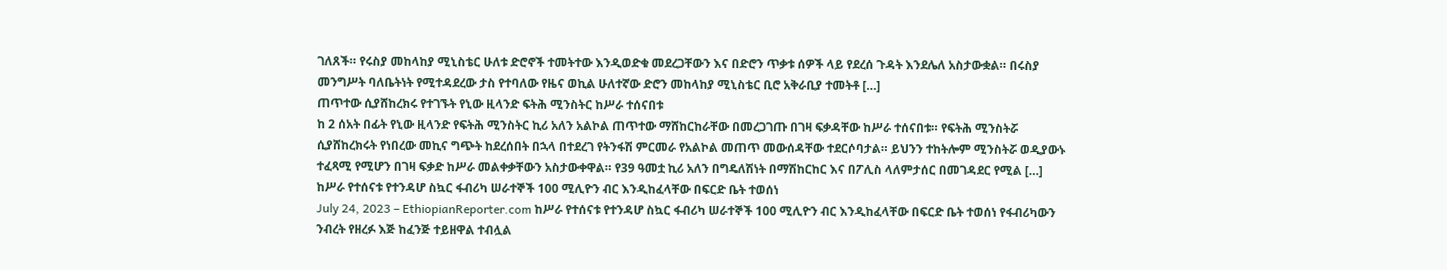ገለጸች። የሩስያ መከላከያ ሚኒስቴር ሁለቱ ድሮኖች ተመትተው እንዲወድቁ መደረጋቸውን እና በድሮን ጥቃቱ ሰዎች ላይ የደረሰ ጉዳት እንደሌለ አስታውቋል። በሩስያ መንግሥት ባለቤትነት የሚተዳደረው ታስ የተባለው የዜና ወኪል ሁለተኛው ድሮን መከላከያ ሚኒስቴር ቢሮ አቅራቢያ ተመትቶ […]
ጠጥተው ሲያሸከረክሩ የተገኙት የኒው ዚላንድ ፍትሕ ሚንስትር ከሥራ ተሰናበቱ
ከ 2 ሰአት በፊት የኒው ዚላንድ የፍትሕ ሚንስትር ኪሪ አለን አልኮል ጠጥተው ማሸከርከራቸው በመረጋገጡ በገዛ ፍቃዳቸው ከሥራ ተሰናበቱ። የፍትሕ ሚንስትሯ ሲያሸከረክሩት የነበረው መኪና ግጭት ከደረሰበት በኋላ በተደረገ የትንፋሽ ምርመራ የአልኮል መጠጥ መውሰዳቸው ተደርሶባታል። ይህንን ተከትሎም ሚንስትሯ ወዲያውኑ ተፈጻሚ የሚሆን በገዛ ፍቃድ ከሥራ መልቀቃቸውን አስታውቀዋል። የ39 ዓመቷ ኪሪ አለን በግዴለሽነት በማሽከርከር እና በፖሊስ ላለምታሰር በመገዳደር የሚል […]
ከሥራ የተሰናቱ የተንዳሆ ስኳር ፋብሪካ ሠራተኞች 100 ሚሊዮን ብር እንዲከፈላቸው በፍርድ ቤት ተወሰነ
July 24, 2023 – EthiopianReporter.com ከሥራ የተሰናቱ የተንዳሆ ስኳር ፋብሪካ ሠራተኞች 100 ሚሊዮን ብር እንዲከፈላቸው በፍርድ ቤት ተወሰነ የፋብሪካውን ንብረት የዘረፉ እጅ ከፈንጅ ተይዘዋል ተብሏል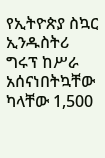የኢትዮጵያ ስኳር ኢንዱስትሪ ግሩፕ ከሥራ አሰናነበትኳቸው ካላቸው 1,500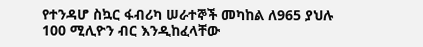የተንዳሆ ስኳር ፋብሪካ ሠራተኞች መካከል ለ965 ያህሉ 100 ሚሊዮን ብር እንዲከፈላቸው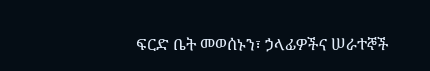ፍርድ ቤት መወሰኑን፣ ኃላፊዎችና ሠራተኞች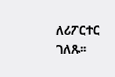ለሪፖርተር ገለጹ፡፡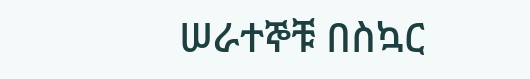ሠራተኞቹ በስኳር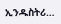ኢንዱስትሪ…